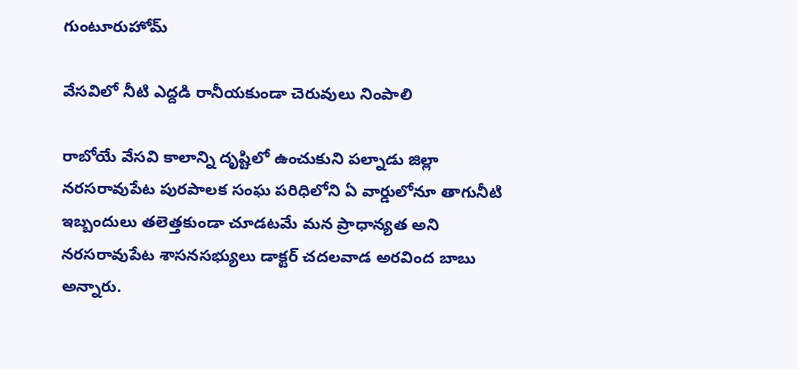గుంటూరుహోమ్

వేసవిలో నీటి ఎద్దడి రానీయకుండా చెరువులు నింపాలి

రాబోయే వేసవి కాలాన్ని దృష్టిలో ఉంచుకుని పల్నాడు జిల్లా నరసరావుపేట పురపాలక సంఘ పరిధిలోని ఏ వార్డులోనూ తాగునీటి ఇబ్బందులు తలెత్తకుండా చూడటమే మన ప్రాధాన్యత అని నరసరావుపేట శాసనసభ్యులు డాక్టర్ చదలవాడ అరవింద బాబు అన్నారు.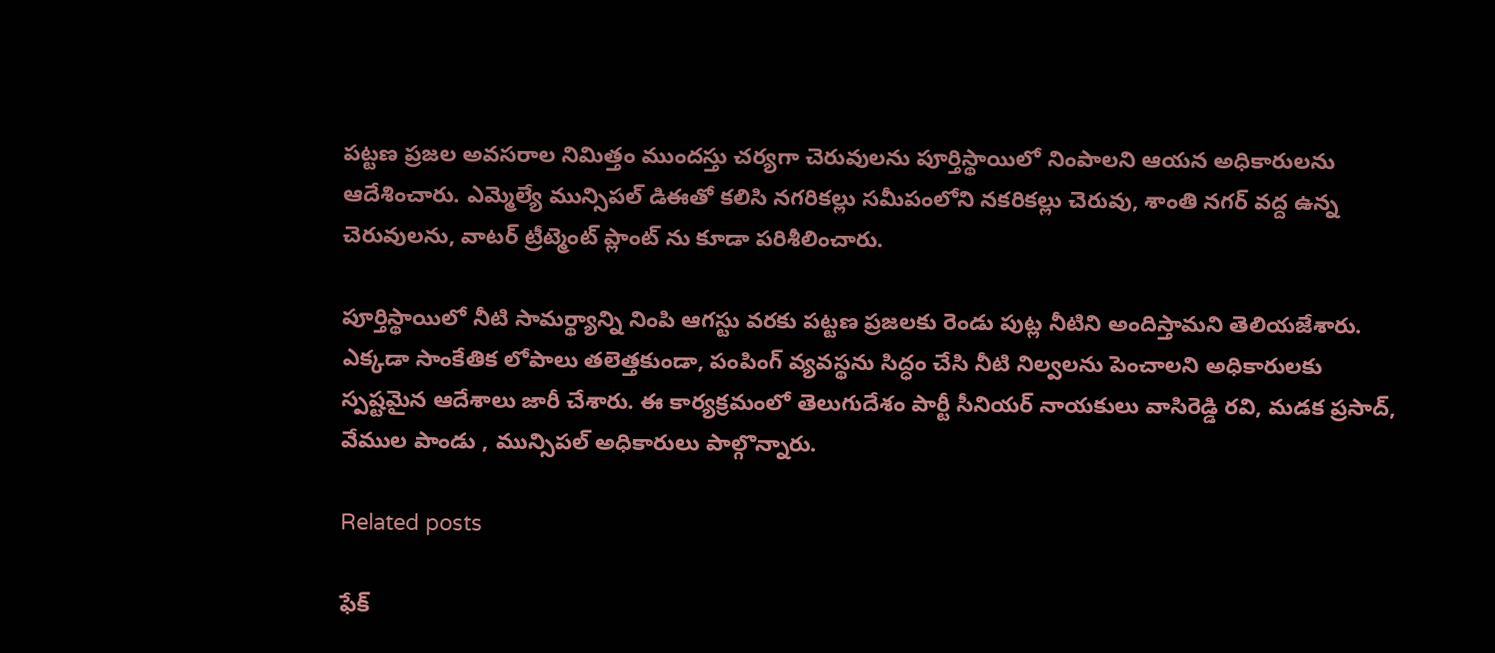పట్టణ ప్రజల అవసరాల నిమిత్తం ముందస్తు చర్యగా చెరువులను పూర్తిస్థాయిలో నింపాలని ఆయన అధికారులను ఆదేశించారు. ఎమ్మెల్యే మున్సిపల్ డిఈతో కలిసి నగరికల్లు సమీపంలోని నకరికల్లు చెరువు, శాంతి నగర్ వద్ద ఉన్న చెరువులను, వాటర్ ట్రీట్మెంట్ ప్లాంట్ ను కూడా పరిశీలించారు.

పూర్తిస్థాయిలో నీటి సామర్థ్యాన్ని నింపి ఆగస్టు వరకు పట్టణ ప్రజలకు రెండు పుట్ల నీటిని అందిస్తామని తెలియజేశారు. ఎక్కడా సాంకేతిక లోపాలు తలెత్తకుండా, పంపింగ్ వ్యవస్థను సిద్ధం చేసి నీటి నిల్వలను పెంచాలని అధికారులకు స్పష్టమైన ఆదేశాలు జారీ చేశారు. ఈ కార్యక్రమంలో తెలుగుదేశం పార్టీ సీనియర్ నాయకులు వాసిరెడ్డి రవి, మడక ప్రసాద్, వేముల పాండు , మున్సిపల్ అధికారులు పాల్గొన్నారు.

Related posts

ఫేక్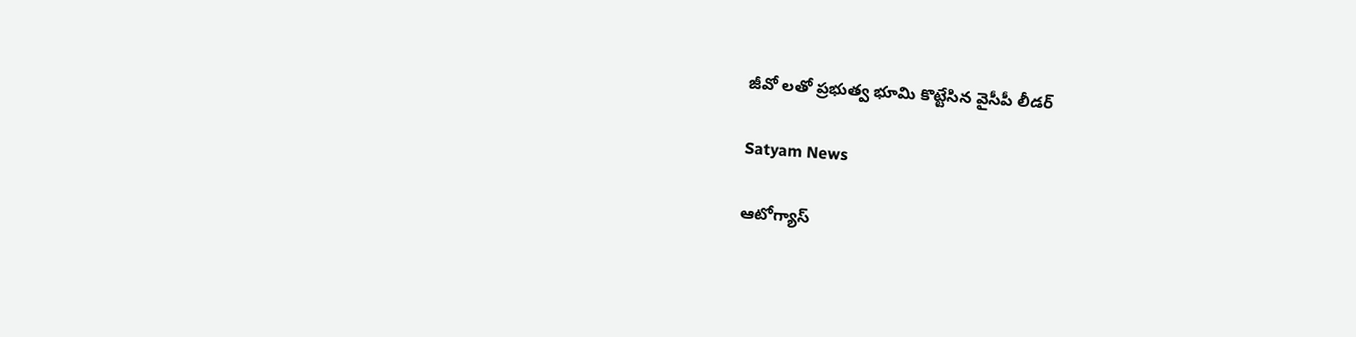జీవో లతో ప్రభుత్వ భూమి కొట్టేసిన వైసీపీ లీడర్

Satyam News

ఆటోగ్యాస్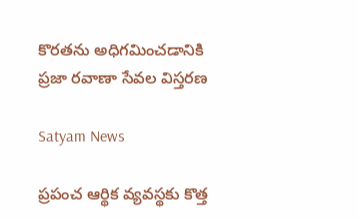కొరతను అధిగమించడానికి ప్రజా రవాణా సేవల విస్తరణ

Satyam News

ప్రపంచ ఆర్థిక వ్యవస్థకు కొత్త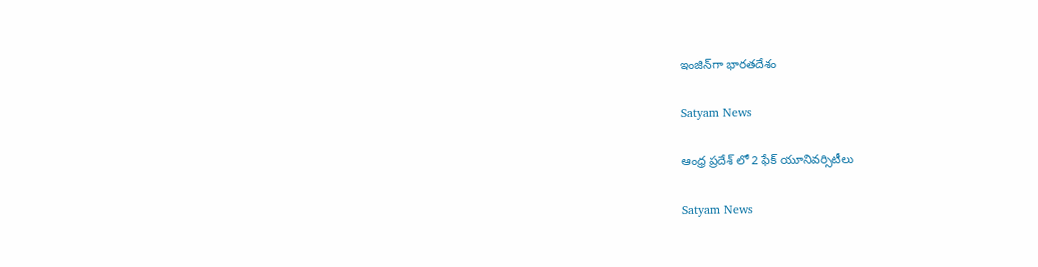ఇంజిన్‌గా భారతదేశం

Satyam News

ఆంధ్ర ప్రదేశ్ లో 2 ఫేక్ యూనివర్సిటీలు

Satyam News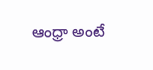ఆంధ్రా అంటే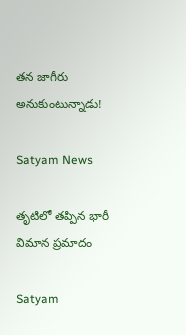తన జాగీరు అనుకుంటున్నాడు!

Satyam News

తృటిలో తప్పిన భారీ విమాన ప్రమాదం

Satyam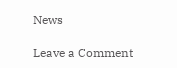News

Leave a Comment